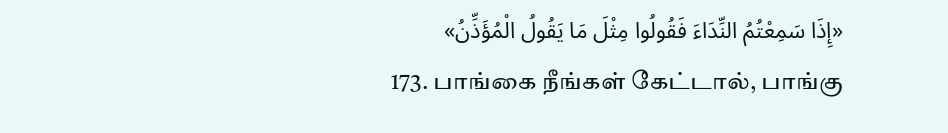«إِذَا سَمِعْتُمُ النِّدَاءَ فَقُولُوا مِثْلَ مَا يَقُولُ الْمُؤَذِّنُ»
173. பாங்கை நீங்கள் கேட்டால், பாங்கு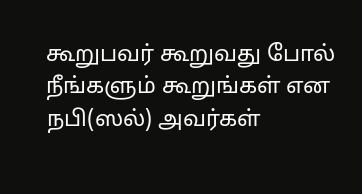கூறுபவர் கூறுவது போல் நீங்களும் கூறுங்கள் என நபி(ஸல்) அவர்கள்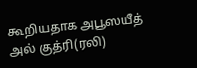கூறியதாக அபூஸயீத் அல் குத்ரி(ரலி)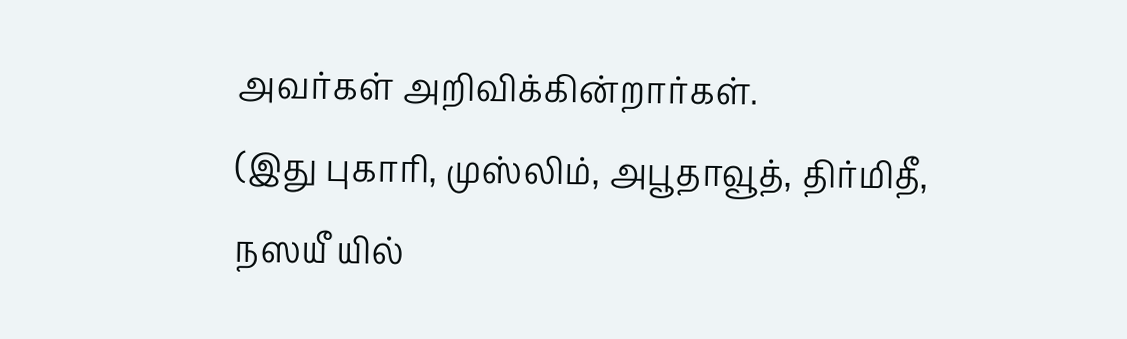அவர்கள் அறிவிக்கின்றார்கள்.
(இது புகாரி, முஸ்லிம், அபூதாவூத், திர்மிதீ, நஸயீ யில்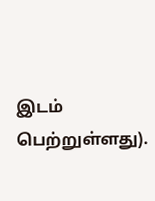இடம் பெற்றுள்ளது).